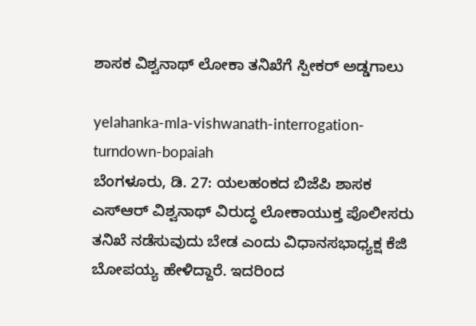ಶಾಸಕ ವಿಶ್ವನಾಥ್ ಲೋಕಾ ತನಿಖೆಗೆ ಸ್ಪೀಕರ್ ಅಡ್ಡಗಾಲು

yelahanka-mla-vishwanath-interrogation-turndown-bopaiah
ಬೆಂಗಳೂರು, ಡಿ. 27: ಯಲಹಂಕದ ಬಿಜೆಪಿ ಶಾಸಕ ಎಸ್ಆರ್ ವಿಶ್ವನಾಥ್ ವಿರುದ್ಧ ಲೋಕಾಯುಕ್ತ ಪೊಲೀಸರು ತನಿಖೆ ನಡೆಸುವುದು ಬೇಡ ಎಂದು ವಿಧಾನಸಭಾಧ್ಯಕ್ಷ ಕೆಜಿ ಬೋಪಯ್ಯ ಹೇಳಿದ್ದಾರೆ. ಇದರಿಂದ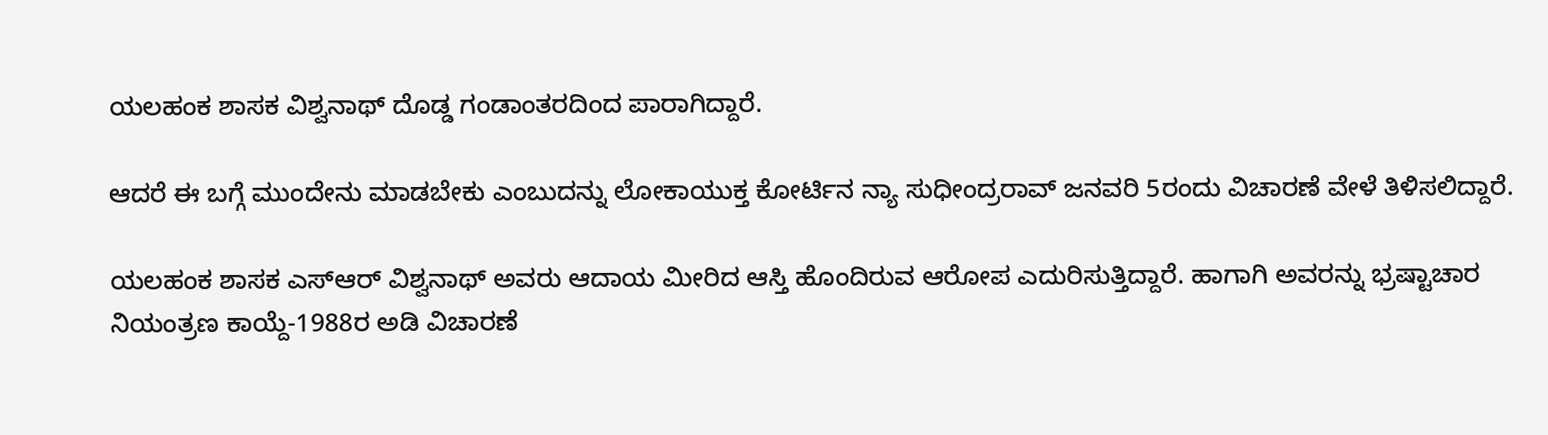ಯಲಹಂಕ ಶಾಸಕ ವಿಶ್ವನಾಥ್ ದೊಡ್ಡ ಗಂಡಾಂತರದಿಂದ ಪಾರಾಗಿದ್ದಾರೆ.

ಆದರೆ ಈ ಬಗ್ಗೆ ಮುಂದೇನು ಮಾಡಬೇಕು ಎಂಬುದನ್ನು ಲೋಕಾಯುಕ್ತ ಕೋರ್ಟಿನ ನ್ಯಾ ಸುಧೀಂದ್ರರಾವ್ ಜನವರಿ 5ರಂದು ವಿಚಾರಣೆ ವೇಳೆ ತಿಳಿಸಲಿದ್ದಾರೆ.

ಯಲಹಂಕ ಶಾಸಕ ಎಸ್ಆರ್ ವಿಶ್ವನಾಥ್ ಅವರು ಆದಾಯ ಮೀರಿದ ಆಸ್ತಿ ಹೊಂದಿರುವ ಆರೋಪ ಎದುರಿಸುತ್ತಿದ್ದಾರೆ. ಹಾಗಾಗಿ ಅವರನ್ನು ಭ್ರಷ್ಟಾಚಾರ ನಿಯಂತ್ರಣ ಕಾಯ್ದೆ-1988ರ ಅಡಿ ವಿಚಾರಣೆ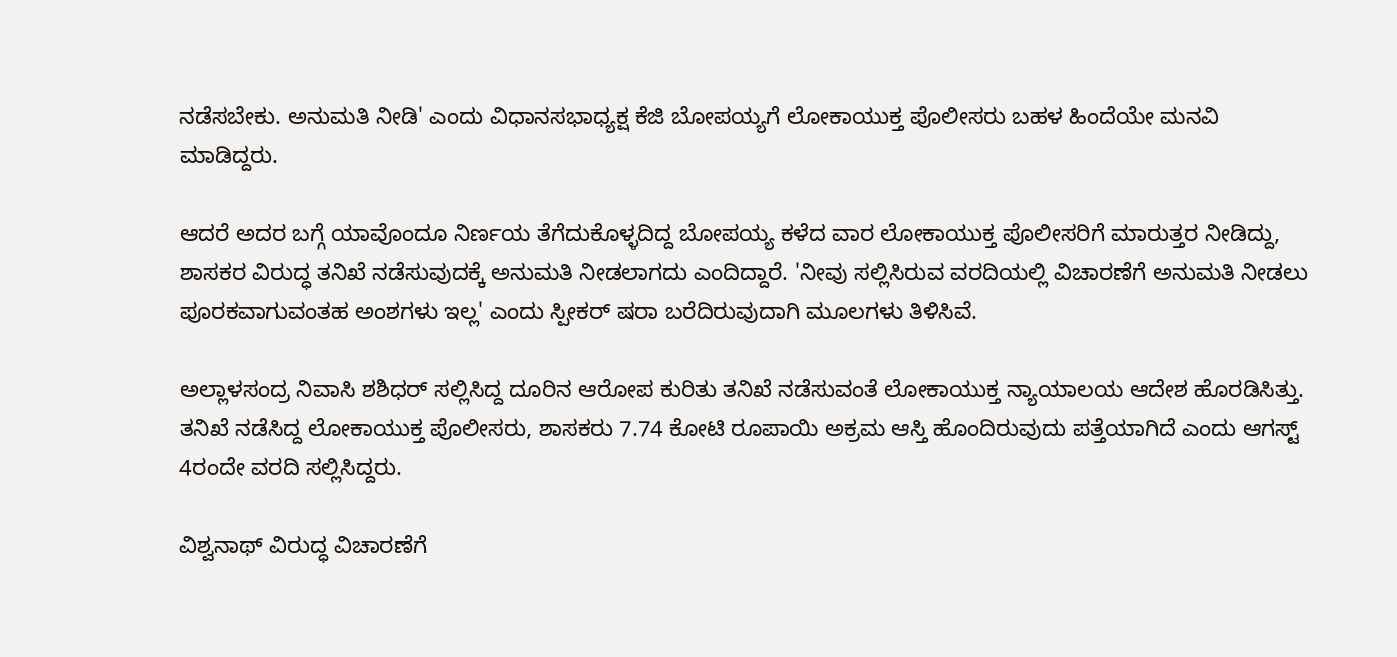ನಡೆಸಬೇಕು. ಅನುಮತಿ ನೀಡಿ' ಎಂದು ವಿಧಾನಸಭಾಧ್ಯಕ್ಷ ಕೆಜಿ ಬೋಪಯ್ಯಗೆ ಲೋಕಾಯುಕ್ತ ಪೊಲೀಸರು ಬಹಳ ಹಿಂದೆಯೇ ಮನವಿ ಮಾಡಿದ್ದರು.

ಆದರೆ ಅದರ ಬಗ್ಗೆ ಯಾವೊಂದೂ ನಿರ್ಣಯ ತೆಗೆದುಕೊಳ್ಳದಿದ್ದ ಬೋಪಯ್ಯ ಕಳೆದ ವಾರ ಲೋಕಾಯುಕ್ತ ಪೊಲೀಸರಿಗೆ ಮಾರುತ್ತರ ನೀಡಿದ್ದು, ಶಾಸಕರ ವಿರುದ್ಧ ತನಿಖೆ ನಡೆಸುವುದಕ್ಕೆ ಅನುಮತಿ ನೀಡಲಾಗದು ಎಂದಿದ್ದಾರೆ. 'ನೀವು ಸಲ್ಲಿಸಿರುವ ವರದಿಯಲ್ಲಿ ವಿಚಾರಣೆಗೆ ಅನುಮತಿ ನೀಡಲು ಪೂರಕವಾಗುವಂತಹ ಅಂಶಗಳು ಇಲ್ಲ' ಎಂದು ಸ್ಪೀಕರ್ ಷರಾ ಬರೆದಿರುವುದಾಗಿ ಮೂಲಗಳು ತಿಳಿಸಿವೆ.

ಅಲ್ಲಾಳಸಂದ್ರ ನಿವಾಸಿ ಶಶಿಧರ್ ಸಲ್ಲಿಸಿದ್ದ ದೂರಿನ ಆರೋಪ ಕುರಿತು ತನಿಖೆ ನಡೆಸುವಂತೆ ಲೋಕಾಯುಕ್ತ ನ್ಯಾಯಾಲಯ ಆದೇಶ ಹೊರಡಿಸಿತ್ತು. ತನಿಖೆ ನಡೆಸಿದ್ದ ಲೋಕಾಯುಕ್ತ ಪೊಲೀಸರು, ಶಾಸಕರು 7.74 ಕೋಟಿ ರೂಪಾಯಿ ಅಕ್ರಮ ಆಸ್ತಿ ಹೊಂದಿರುವುದು ಪತ್ತೆಯಾಗಿದೆ ಎಂದು ಆಗಸ್ಟ್ 4ರಂದೇ ವರದಿ ಸಲ್ಲಿಸಿದ್ದರು.

ವಿಶ್ವನಾಥ್ ವಿರುದ್ಧ ವಿಚಾರಣೆಗೆ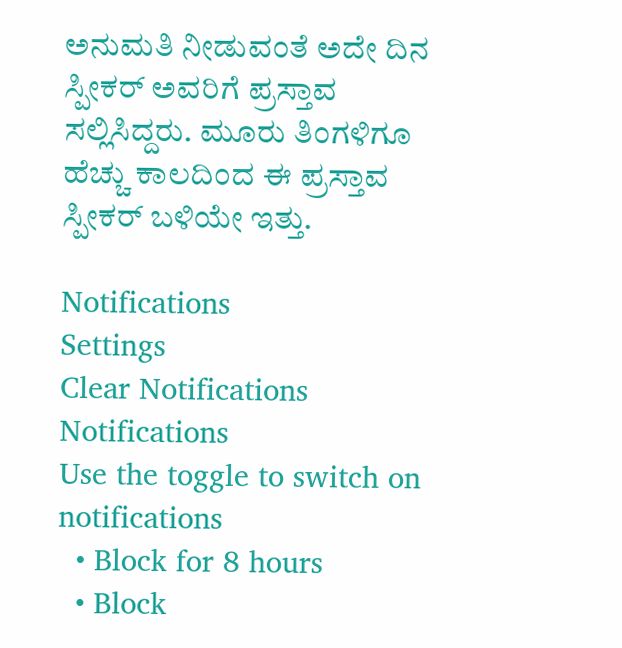ಅನುಮತಿ ನೀಡುವಂತೆ ಅದೇ ದಿನ ಸ್ಪೀಕರ್ ಅವರಿಗೆ ಪ್ರಸ್ತಾವ ಸಲ್ಲಿಸಿದ್ದರು. ಮೂರು ತಿಂಗಳಿಗೂ ಹೆಚ್ಚು ಕಾಲದಿಂದ ಈ ಪ್ರಸ್ತಾವ ಸ್ಪೀಕರ್ ಬಳಿಯೇ ಇತ್ತು.

Notifications
Settings
Clear Notifications
Notifications
Use the toggle to switch on notifications
  • Block for 8 hours
  • Block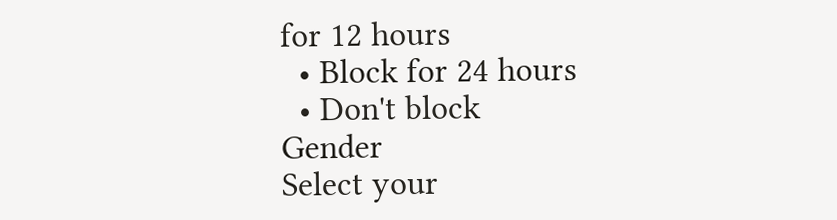for 12 hours
  • Block for 24 hours
  • Don't block
Gender
Select your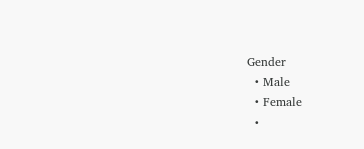Gender
  • Male
  • Female
  •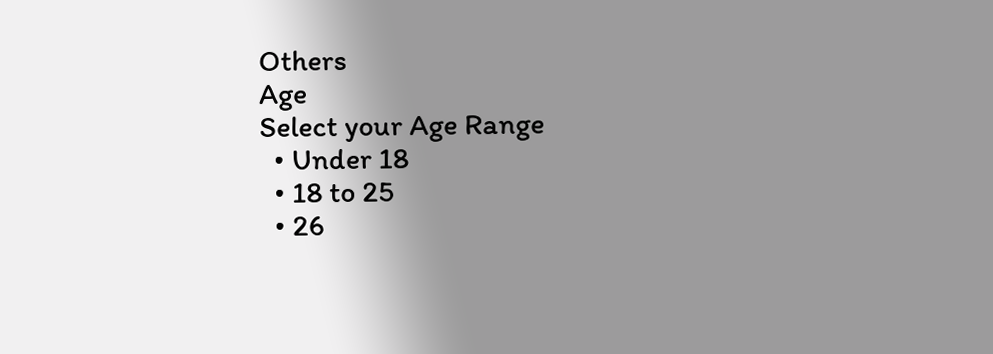Others
Age
Select your Age Range
  • Under 18
  • 18 to 25
  • 26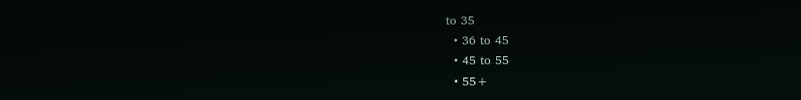to 35
  • 36 to 45
  • 45 to 55
  • 55+